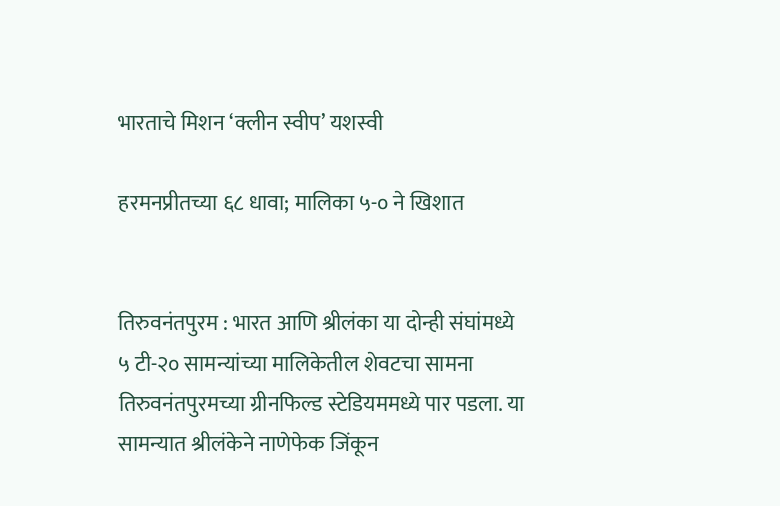भारताचे मिशन ‘क्लीन स्वीप’ यशस्वी

हरमनप्रीतच्या ६८ धावा; मालिका ५-० ने खिशात


तिरुवनंतपुरम : भारत आणि श्रीलंका या दोन्ही संघांमध्ये ५ टी-२० सामन्यांच्या मालिकेतील शेवटचा सामना तिरुवनंतपुरमच्या ग्रीनफिल्ड स्टेडियममध्ये पार पडला. या सामन्यात श्रीलंकेने नाणेफेक जिंकून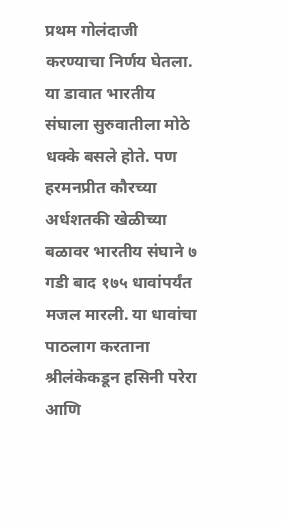प्रथम गोलंदाजी करण्याचा निर्णय घेतला. या डावात भारतीय संघाला सुरुवातीला मोठे धक्के बसले होते. पण हरमनप्रीत कौरच्या अर्धशतकी खेळीच्या बळावर भारतीय संघाने ७ गडी बाद १७५ धावांपर्यंत मजल मारली. या धावांचा पाठलाग करताना श्रीलंकेकडून हसिनी परेरा आणि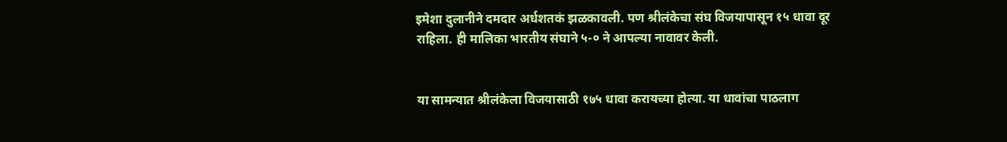इमेशा दुलानीने दमदार अर्धशतकं झळकावली. पण श्रीलंकेचा संघ विजयापासून १५ धावा दूर राहिला. ही मालिका भारतीय संघाने ५-० ने आपल्या नावावर केली.


या सामन्यात श्रीलंकेला विजयासाठी १७५ धावा करायच्या होत्या. या धावांचा पाठलाग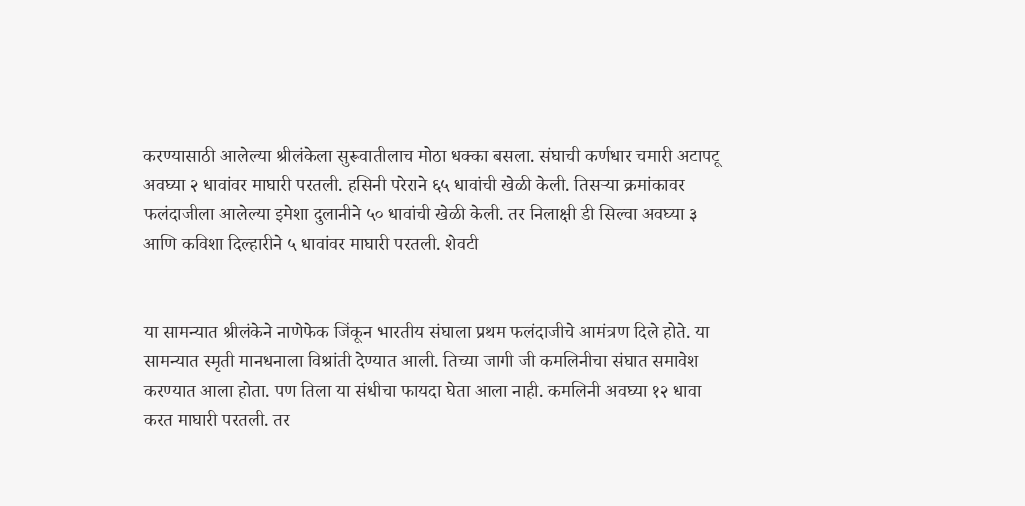करण्यासाठी आलेल्या श्रीलंकेला सुरूवातीलाच मोठा धक्का बसला. संघाची कर्णधार चमारी अटापटू अवघ्या २ धावांवर माघारी परतली. हसिनी परेराने ६५ धावांची खेळी केली. तिसऱ्या क्रमांकावर फलंदाजीला आलेल्या इमेशा दुलानीने ५० धावांची खेळी केली. तर निलाक्षी डी सिल्वा अवघ्या ३ आणि कविशा दिल्हारीने ५ धावांवर माघारी परतली. शेवटी


या सामन्यात श्रीलंकेने नाणेफेक जिंकून भारतीय संघाला प्रथम फलंदाजीचे आमंत्रण दिले होते. या सामन्यात स्मृती मानधनाला विश्रांती देण्यात आली. तिच्या जागी जी कमलिनीचा संघात समावेश करण्यात आला होता. पण तिला या संधीचा फायदा घेता आला नाही. कमलिनी अवघ्या १२ धावा करत माघारी परतली. तर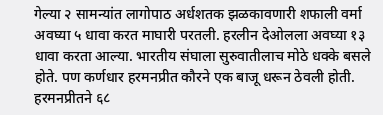गेल्या २ सामन्यांत लागोपाठ अर्धशतक झळकावणारी शफाली वर्मा अवघ्या ५ धावा करत माघारी परतली. हरलीन देओलला अवघ्या १३ धावा करता आल्या. भारतीय संघाला सुरुवातीलाच मोठे धक्के बसले होते. पण कर्णधार हरमनप्रीत कौरने एक बाजू धरून ठेवली होती. हरमनप्रीतने ६८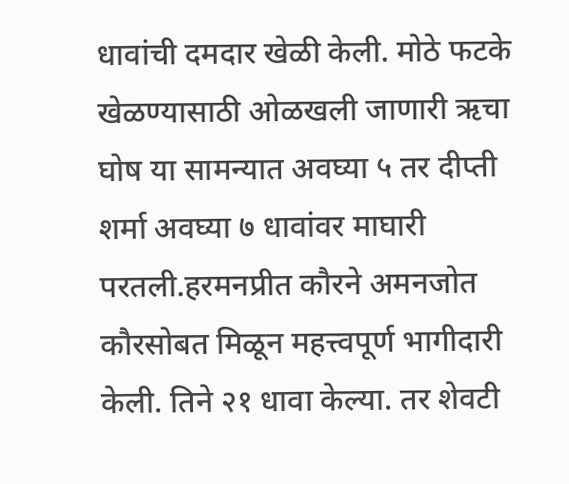धावांची दमदार खेळी केली. मोठे फटके खेळण्यासाठी ओळखली जाणारी ऋचा घोष या सामन्यात अवघ्या ५ तर दीप्ती शर्मा अवघ्या ७ धावांवर माघारी परतली.हरमनप्रीत कौरने अमनजोत कौरसोबत मिळून महत्त्वपूर्ण भागीदारी केली. तिने २१ धावा केल्या. तर शेवटी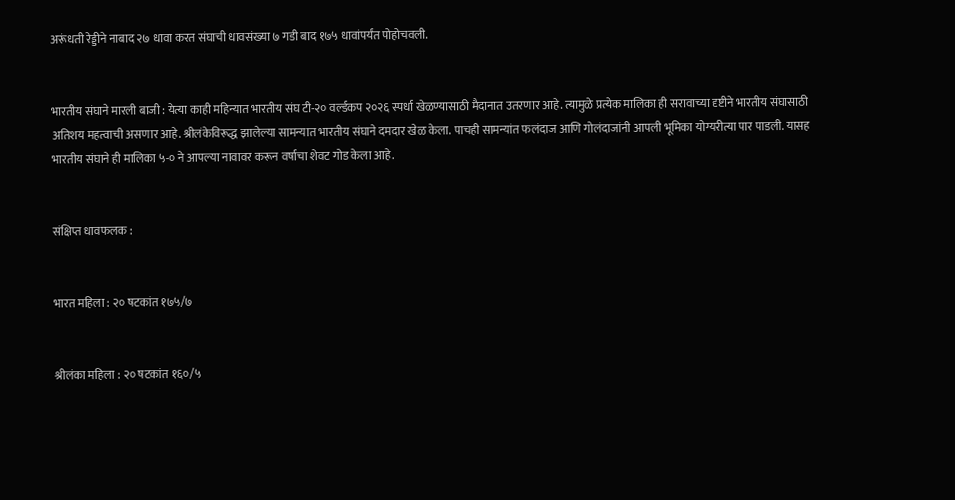अरूंधती रेड्डीने नाबाद २७ धावा करत संघाची धावसंख्या ७ गडी बाद १७५ धावांपर्यंत पोहोचवली.


भारतीय संघाने मारली बाजी : येत्या काही महिन्यात भारतीय संघ टी-२० वर्ल्डकप २०२६ स्पर्धा खेळण्यासाठी मैदानात उतरणार आहे. त्यामुळे प्रत्येक मालिका ही सरावाच्या दृष्टीने भारतीय संघासाठी अतिशय महत्वाची असणार आहे. श्रीलंकेविरूद्ध झालेल्या सामन्यात भारतीय संघाने दमदार खेळ केला. पाचही सामन्यांत फलंदाज आणि गोलंदाजांनी आपली भूमिका योग्यरीत्या पार पाडली. यासह भारतीय संघाने ही मालिका ५-० ने आपल्या नावावर करून वर्षाचा शेवट गोड केला आहे.


संक्षिप्त धावफलक :


भारत महिला : २० षटकांत १७५/७


श्रीलंका महिला : २० षटकांत १६०/५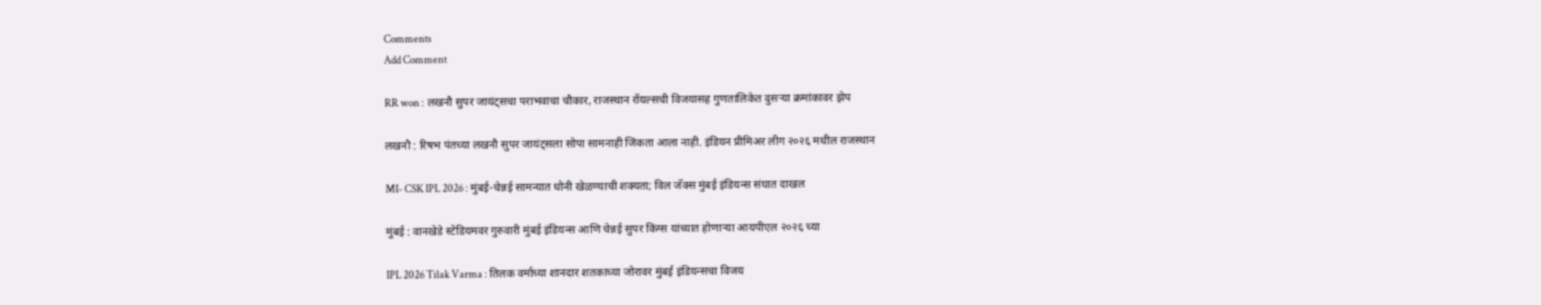Comments
Add Comment

RR won : लखनौ सुपर जायंट्सचा पराभवाचा चौकार, राजस्थान रॉयल्सची विजयासह गुणतालिकेत दुसऱ्या क्रमांकावर झेप

लखनौ : रिषभ पंतच्या लखनौ सुपर जायंट्सला सोपा सामनाही जिंकता आला नाही. इंडियन प्रीमिअर लीग २०२६ मधील राजस्थान

MI- CSK IPL 2026 : मुंबई-चेन्नई सामन्यात धोनी खेळण्याची शक्यता; विल जॅक्स मुंबई इंडियन्स संघात दाखल

मुंबई : वानखेडे स्टेडियमवर गुरुवारी मुंबई इंडियन्स आणि चेन्नई सुपर किंग्स यांच्यात होणाऱ्या आयपीएल २०२६ च्या

IPL 2026 Tilak Varma : तिलक वर्माच्या शानदार शतकाच्या जोरावर मुंबई इंडियन्सचा विजय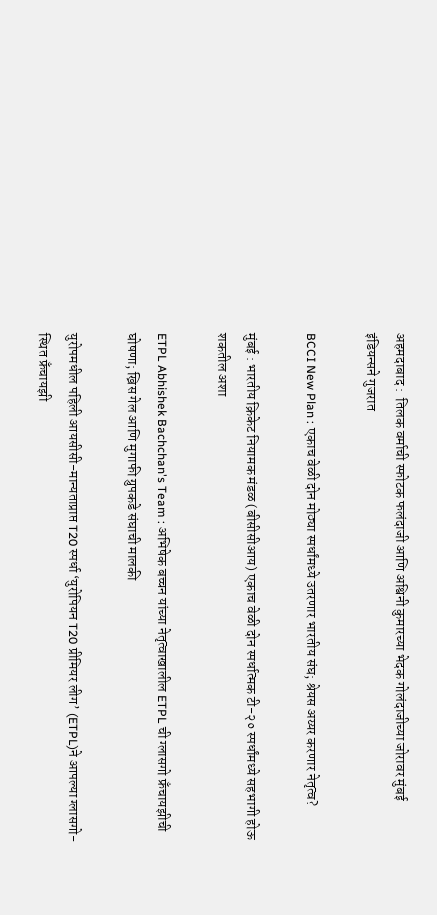अहमदाबाद :  तिलक वर्माची स्फोटक फलंदाजी आणि अश्विनी कुमारच्या भेदक गोलंदाजीच्या जोरावर मुंबई इंडियन्सने गुजरात

BCCI New Plan : एकाच वेळी दोन मोठ्या स्पर्धांमध्ये उतरणार भारतीय संघ; श्रेयस अय्यर करणार नेतृत्व?

मुंबई : भारतीय क्रिकेट नियामक मंडळ (बीसीसीआय) एकाच वेळी दोन स्पर्धात्मक टी-२० स्पर्धांमध्ये सहभागी होऊ शकतील अशा

ETPL Abhishek Bachchan's Team : अभिषेक बच्चन यांच्या नेतृत्वाखालील ETPL ची ग्लासगो फ्रँचायझीची घोषणा; ख्रिस गेल आणि मुगाफी ग्रुपकडे संघाची मालकी

युरोपमधील पहिली आयसीसी-मान्यताप्राप्त T20 स्पर्धा ‘युरोपियन T20 प्रीमियर लीग’ (ETPL)ने आपल्या ग्लासगो-स्थित फ्रँचायझी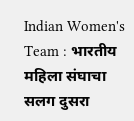Indian Women's Team : भारतीय महिला संघाचा सलग दुसरा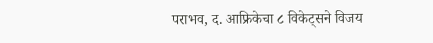पराभव, द. आफ्रिकेचा ८ विकेट्सने विजय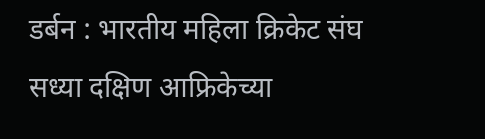डर्बन : भारतीय महिला क्रिकेट संघ सध्या दक्षिण आफ्रिकेच्या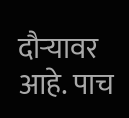दौऱ्यावर आहे. पाच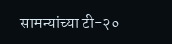सामन्यांच्या टी-२०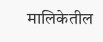मालिकेतील